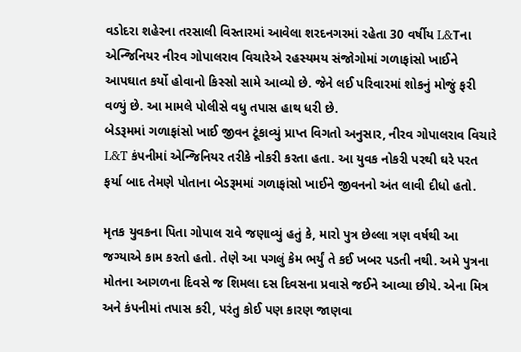વડોદરા શહેરના તરસાલી વિસ્તારમાં આવેલા શરદનગરમાં રહેતા 30 વર્ષીય L&Tના એન્જિનિયર નીરવ ગોપાલરાવ વિચારેએ રહસ્યમય સંજોગોમાં ગળાફાંસો ખાઈને આપઘાત કર્યો હોવાનો કિસ્સો સામે આવ્યો છે. જેને લઈ પરિવારમાં શોકનું મોજું ફરી વળ્યું છે. આ મામલે પોલીસે વધુ તપાસ હાથ ધરી છે.
બેડરૂમમાં ગળાફાંસો ખાઈ જીવન ટૂંકાવ્યું પ્રાપ્ત વિગતો અનુસાર, નીરવ ગોપાલરાવ વિચારે L&T કંપનીમાં એન્જિનિયર તરીકે નોકરી કરતા હતા. આ યુવક નોકરી પરથી ઘરે પરત ફર્યા બાદ તેમણે પોતાના બેડરૂમમાં ગળાફાંસો ખાઈને જીવનનો અંત લાવી દીધો હતો.

મૃતક યુવકના પિતા ગોપાલ રાવે જણાવ્યું હતું કે, મારો પુત્ર છેલ્લા ત્રણ વર્ષથી આ જગ્યાએ કામ કરતો હતો. તેણે આ પગલું કેમ ભર્યું તે કઈ ખબર પડતી નથી. અમે પુત્રના મોતના આગળના દિવસે જ શિમલા દસ દિવસના પ્રવાસે જઈને આવ્યા છીયે. એના મિત્ર અને કંપનીમાં તપાસ કરી, પરંતુ કોઈ પણ કારણ જાણવા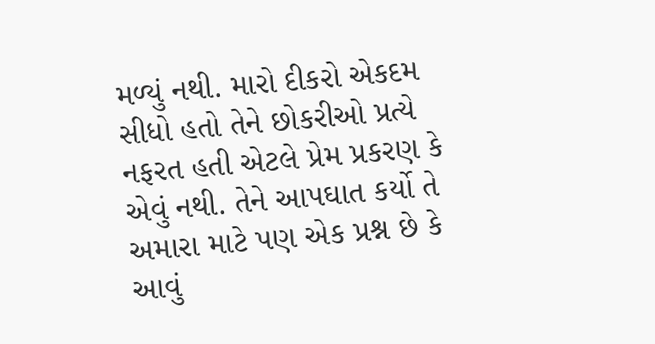મળ્યું નથી. મારો દીકરો એકદમ સીધો હતો તેને છોકરીઓ પ્રત્યે નફરત હતી એટલે પ્રેમ પ્રકરણ કે એવું નથી. તેને આપઘાત કર્યો તે અમારા માટે પણ એક પ્રશ્ન છે કે આવું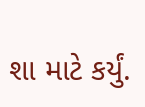શા માટે કર્યું.